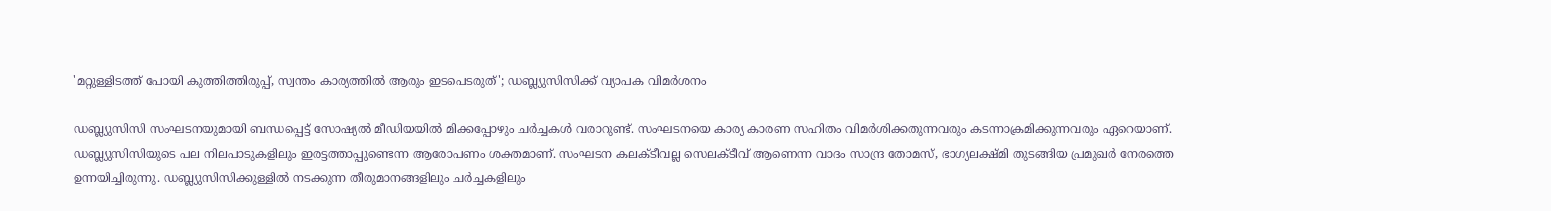'മറ്റുള്ളിടത്ത് പോയി കുത്തിത്തിരുപ്പ്, സ്വന്തം കാര്യത്തിൽ ആരും ഇടപെടരുത്'; ഡബ്ല്യുസിസിക്ക് വ്യാപക വിമർശനം

ഡബ്ല്യുസിസി സംഘടനയുമായി ബന്ധപ്പെട്ട് സോഷ്യൽ മീഡിയയിൽ മിക്കപ്പോഴും ചർച്ചകൾ വരാറുണ്ട്. സംഘടനയെ കാര്യ കാരണ സഹിതം വിമർശിക്കതുന്നവരും കടന്നാക്രമിക്കുന്നവരും ഏറെയാണ്. ഡബ്ല്യുസിസിയുടെ പല നിലപാടുകളിലും ഇരട്ടത്താപ്പുണ്ടെന്ന ആരോപണം ശക്തമാണ്. സംഘടന കലക്ടീവല്ല സെലക്ടീവ് ആണെന്ന വാദം സാന്ദ്ര തോമസ്, ഭാഗ്യലക്ഷ്മി തുടങ്ങിയ പ്രമുഖർ നേരത്തെ ഉന്നയിച്ചിരുന്നു. ഡബ്ല്യുസിസിക്കുള്ളിൽ നടക്കുന്ന തീരുമാനങ്ങളിലും ചർച്ചകളിലും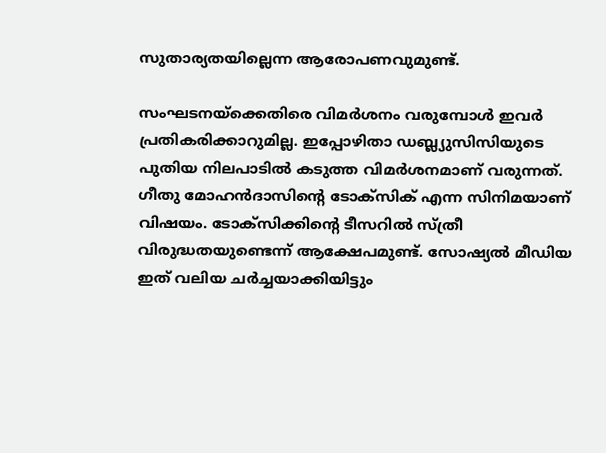സുതാര്യതയില്ലെന്ന ആരോപണവുമുണ്ട്.

സംഘടനയ്ക്കെതിരെ വിമർശനം വരുമ്പോൾ ഇവർ പ്രതികരിക്കാറുമില്ല. ഇപ്പോഴിതാ ഡബ്ല്യുസിസിയുടെ പുതിയ നിലപാടിൽ കടുത്ത വിമർശനമാണ് വരുന്നത്. ഗീതു മോഹൻദാസിന്റെ ടോക്സിക് എന്ന സിനിമയാണ് വിഷയം. ടോക്സിക്കിന്റെ ടീസറിൽ സ്ത്രീ വിരുദ്ധതയുണ്ടെന്ന് ആക്ഷേപമുണ്ട്. സോഷ്യൽ മീഡിയ ഇത് വലിയ ചർച്ചയാക്കിയിട്ടും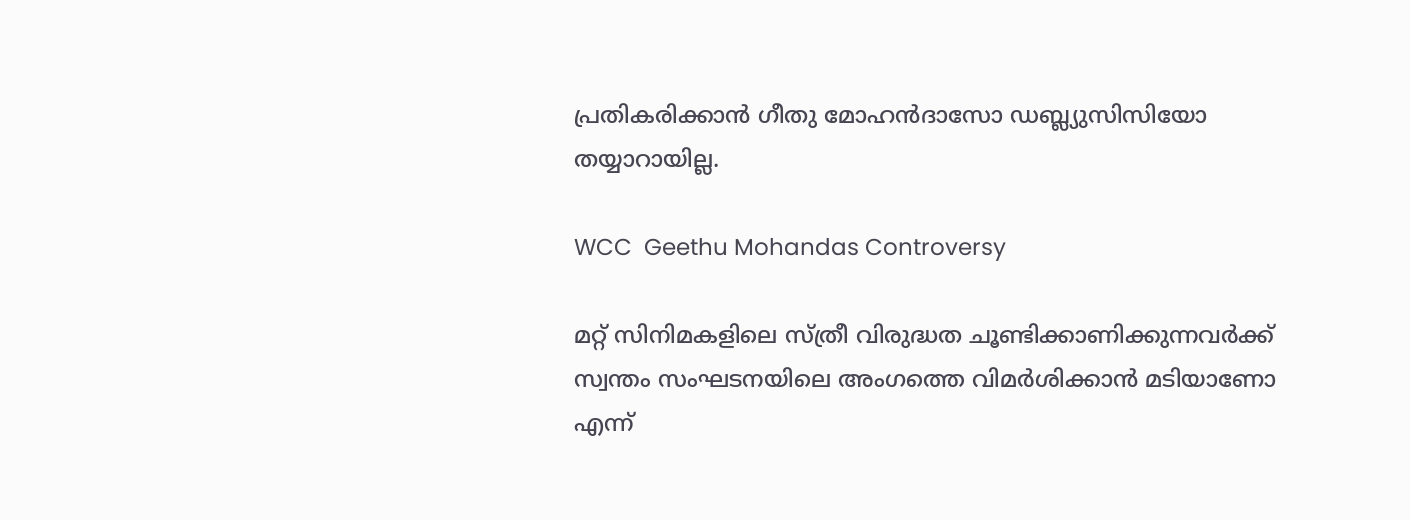പ്രതികരിക്കാൻ ഗീതു മോഹൻദാസോ ഡബ്ല്യുസിസിയോ തയ്യാറായില്ല.

WCC  Geethu Mohandas Controversy

മറ്റ് സിനിമകളിലെ സ്ത്രീ വിരുദ്ധത ചൂണ്ടിക്കാണിക്കുന്നവർക്ക് സ്വന്തം സംഘടനയിലെ അംഗത്തെ വിമർശിക്കാൻ മടിയാണോ എന്ന്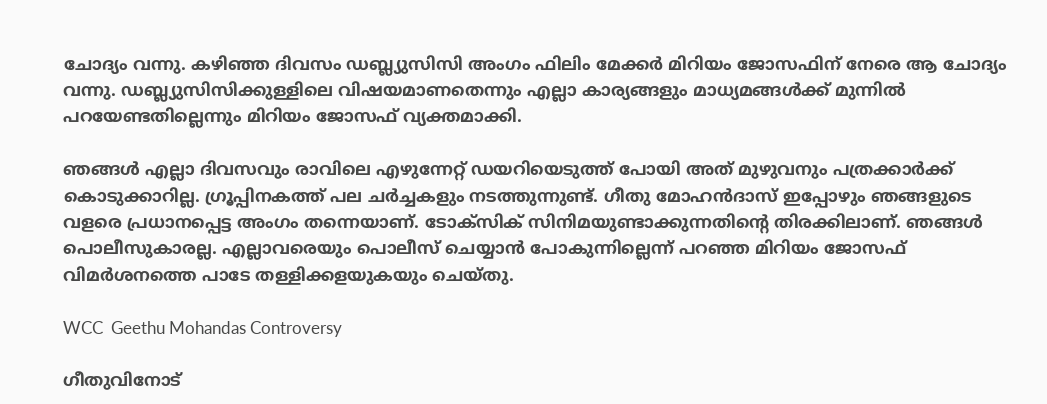ചോദ്യം വന്നു. കഴിഞ്ഞ ദിവസം ഡബ്ല്യുസിസി അംഗം ഫിലിം മേക്കർ മിറിയം ജോസഫിന് നേരെ ആ ചോദ്യം വന്നു. ഡബ്ല്യുസിസിക്കുള്ളിലെ വിഷയമാണതെന്നും എല്ലാ കാര്യങ്ങളും മാധ്യമങ്ങൾക്ക് മുന്നിൽ പറയേണ്ടതില്ലെന്നും മിറിയം ജോസഫ് വ്യക്തമാക്കി.

ഞങ്ങൾ എല്ലാ ദിവസവും രാവിലെ എഴുന്നേറ്റ് ഡയറിയെടുത്ത് പോയി അത് മുഴുവനും പത്രക്കാർക്ക് കൊടുക്കാറില്ല. ഗ്രൂപ്പിനകത്ത് പല ചർച്ചകളും നടത്തുന്നുണ്ട്. ഗീതു മോഹൻദാസ് ഇപ്പോഴും ഞങ്ങളുടെ വളരെ പ്രധാനപ്പെട്ട അംഗം തന്നെയാണ്. ടോക്സിക് സിനിമയുണ്ടാക്കുന്നതിന്റെ തിരക്കിലാണ്. ഞങ്ങൾ പൊലീസുകാരല്ല. എല്ലാവരെയും പൊലീസ് ചെയ്യാൻ പോകുന്നില്ലെന്ന് പറഞ്ഞ മിറിയം ജോസഫ് വിമർശനത്തെ പാടേ തള്ളിക്കളയുകയും ചെയ്തു.

WCC  Geethu Mohandas Controversy

ഗീതുവിനോട്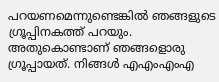പറയണമെന്നുണ്ടെങ്കിൽ ഞങ്ങളുടെ ഗ്രൂപ്പിനകത്ത് പറയും. അതുകൊണ്ടാണ് ഞങ്ങളൊരു ഗ്രൂപ്പായത്. നിങ്ങൾ എഎംഎംഎ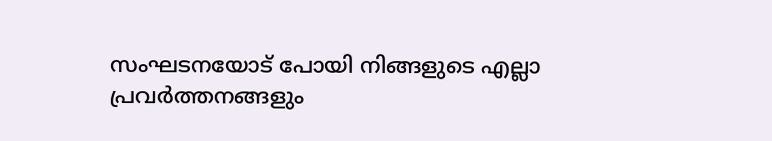സംഘടനയോട് പോയി നിങ്ങളുടെ എല്ലാ പ്രവർത്തനങ്ങളും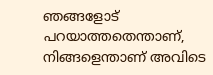ഞങ്ങളോട് പറയാത്തതെന്താണ്, നിങ്ങളെന്താണ് അവിടെ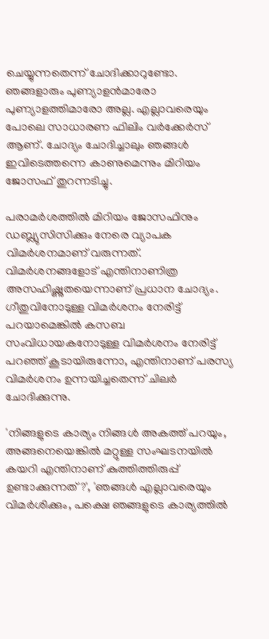ചെയ്യുന്നതെന്ന് ചോദിക്കാറുണ്ടോ. ഞങ്ങളാരും പുണ്യാളൻമാരോ പുണ്യാളത്തിമാരോ അല്ല. എല്ലാവരെയും പോലെ സാധാരണ ഫിലിം വർക്കേർസ് ആണ്. ചോദ്യം ചോദിച്ചാലും ഞങ്ങൾ ഇവിടെത്തന്നെ കാണുമെന്നും മിറിയം ജോസഫ് തുറന്നടിച്ചു.

പരാമർശത്തിൽ മിറിയം ജോസഫിനും ഡബ്ല്യുസിസിക്കും നേരെ വ്യാപക വിമർശനമാണ് വരുന്നത്. വിമർശനങ്ങളോട് എന്തിനാണിത്ര അസഹിഷ്ണുതയെന്നാണ് പ്രധാന ചോദ്യം. ഗീതുവിനോടുള്ള വിമർശനം നേരിട്ട് പറയാമെങ്കിൽ കസബ സംവിധായകനോടുള്ള വിമർശനം നേരിട്ട് പറഞ്ഞ് കൂടായിരുന്നോ, എന്തിനാണ് പരസ്യ വിമർശനം ഉന്നയിച്ചതെന്ന് ചിലർ ചോദിക്കുന്നു.

'നിങ്ങളുടെ കാര്യം നിങ്ങൾ അകത്ത് പറയും, അങ്ങനെയെങ്കിൽ മറ്റുള്ള സംഘടനയിൽ കയറി എന്തിനാണ് കുത്തിത്തിരുപ്പ് ഉണ്ടാക്കുന്നത്?', 'ഞങ്ങൾ എല്ലാവരെയും വിമർശിക്കും, പക്ഷെ ഞങ്ങളുടെ കാര്യത്തിൽ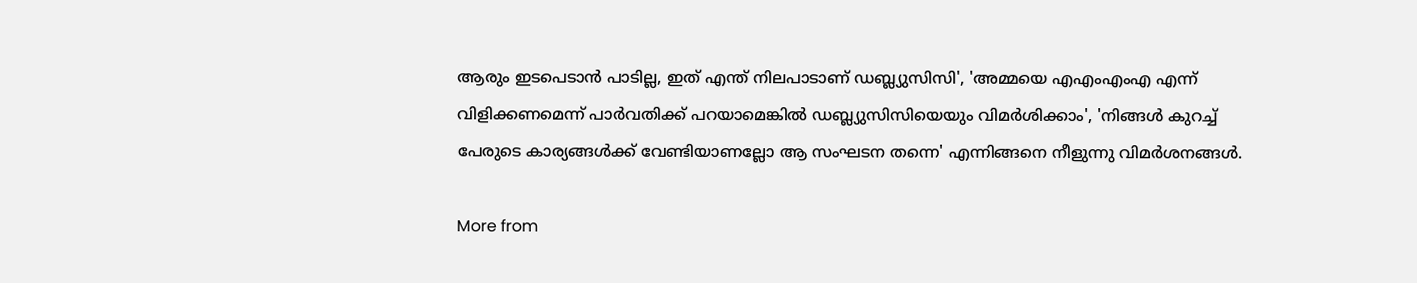ആരും ഇടപെടാൻ പാടില്ല, ഇത് എന്ത് നിലപാടാണ് ഡബ്ല്യുസിസി', 'അമ്മയെ എഎംഎംഎ എന്ന് വിളിക്കണമെന്ന് പാർവതിക്ക് പറയാമെങ്കിൽ ഡബ്ല്യുസിസിയെയും വിമർശിക്കാം', 'നിങ്ങൾ കുറച്ച് പേരുടെ കാര്യങ്ങൾക്ക് വേണ്ടിയാണല്ലോ ആ സംഘടന തന്നെ' എന്നിങ്ങനെ നീളുന്നു വിമർശനങ്ങൾ.

More from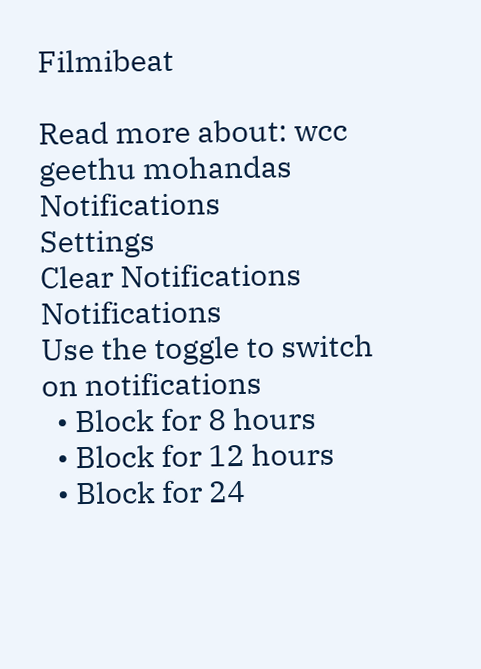Filmibeat

Read more about: wcc geethu mohandas
Notifications
Settings
Clear Notifications
Notifications
Use the toggle to switch on notifications
  • Block for 8 hours
  • Block for 12 hours
  • Block for 24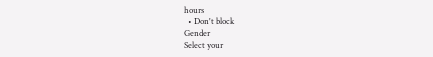hours
  • Don't block
Gender
Select your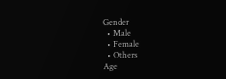Gender
  • Male
  • Female
  • Others
Age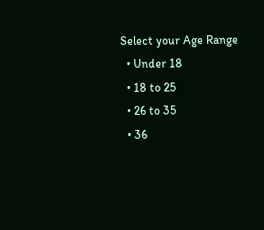Select your Age Range
  • Under 18
  • 18 to 25
  • 26 to 35
  • 36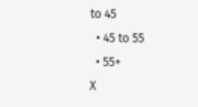to 45
  • 45 to 55
  • 55+
X